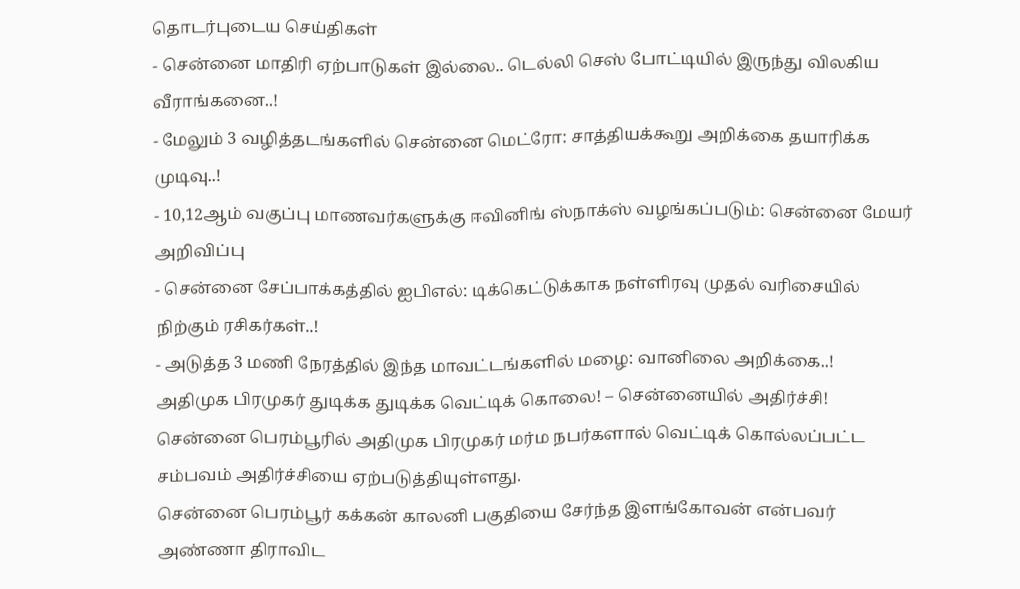தொடர்புடைய செய்திகள்
- சென்னை மாதிரி ஏற்பாடுகள் இல்லை.. டெல்லி செஸ் போட்டியில் இருந்து விலகிய வீராங்கனை..!
- மேலும் 3 வழித்தடங்களில் சென்னை மெட்ரோ: சாத்தியக்கூறு அறிக்கை தயாரிக்க முடிவு..!
- 10,12ஆம் வகுப்பு மாணவர்களுக்கு ஈவினிங் ஸ்நாக்ஸ் வழங்கப்படும்: சென்னை மேயர் அறிவிப்பு
- சென்னை சேப்பாக்கத்தில் ஐபிஎல்: டிக்கெட்டுக்காக நள்ளிரவு முதல் வரிசையில் நிற்கும் ரசிகர்கள்..!
- அடுத்த 3 மணி நேரத்தில் இந்த மாவட்டங்களில் மழை: வானிலை அறிக்கை..!
அதிமுக பிரமுகர் துடிக்க துடிக்க வெட்டிக் கொலை! – சென்னையில் அதிர்ச்சி!
சென்னை பெரம்பூரில் அதிமுக பிரமுகர் மர்ம நபர்களால் வெட்டிக் கொல்லப்பட்ட சம்பவம் அதிர்ச்சியை ஏற்படுத்தியுள்ளது.
சென்னை பெரம்பூர் கக்கன் காலனி பகுதியை சேர்ந்த இளங்கோவன் என்பவர் அண்ணா திராவிட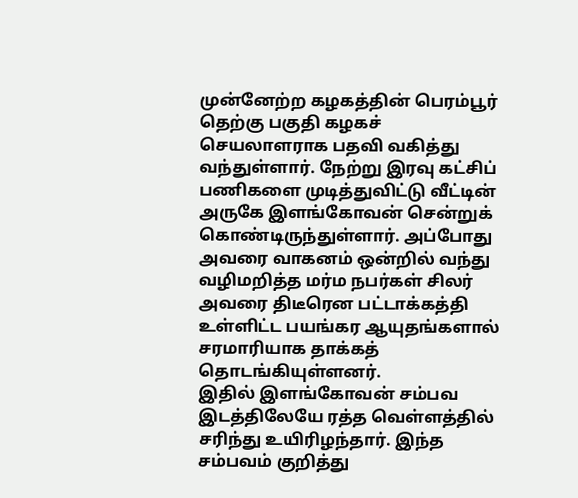முன்னேற்ற கழகத்தின் பெரம்பூர் தெற்கு பகுதி கழகச் செயலாளராக பதவி வகித்து வந்துள்ளார். நேற்று இரவு கட்சிப் பணிகளை முடித்துவிட்டு வீட்டின் அருகே இளங்கோவன் சென்றுக் கொண்டிருந்துள்ளார். அப்போது அவரை வாகனம் ஒன்றில் வந்து வழிமறித்த மர்ம நபர்கள் சிலர் அவரை திடீரென பட்டாக்கத்தி உள்ளிட்ட பயங்கர ஆயுதங்களால் சரமாரியாக தாக்கத் தொடங்கியுள்ளனர்.
இதில் இளங்கோவன் சம்பவ இடத்திலேயே ரத்த வெள்ளத்தில் சரிந்து உயிரிழந்தார். இந்த சம்பவம் குறித்து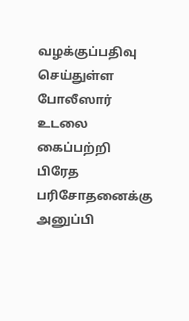வழக்குப்பதிவு செய்துள்ள போலீஸார் உடலை கைப்பற்றி பிரேத பரிசோதனைக்கு அனுப்பி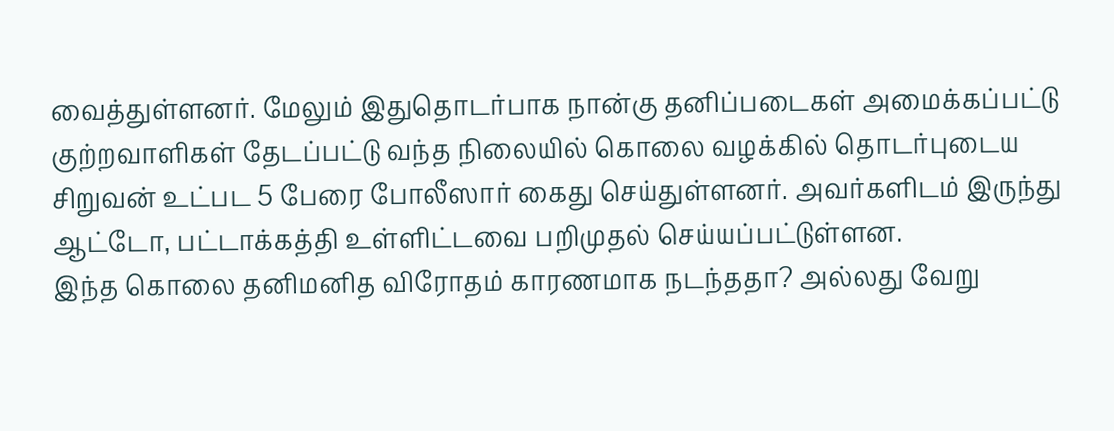வைத்துள்ளனர். மேலும் இதுதொடர்பாக நான்கு தனிப்படைகள் அமைக்கப்பட்டு குற்றவாளிகள் தேடப்பட்டு வந்த நிலையில் கொலை வழக்கில் தொடர்புடைய சிறுவன் உட்பட 5 பேரை போலீஸார் கைது செய்துள்ளனர். அவர்களிடம் இருந்து ஆட்டோ, பட்டாக்கத்தி உள்ளிட்டவை பறிமுதல் செய்யப்பட்டுள்ளன.
இந்த கொலை தனிமனித விரோதம் காரணமாக நடந்ததா? அல்லது வேறு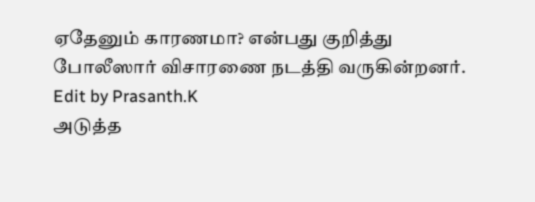ஏதேனும் காரணமா? என்பது குறித்து போலீஸார் விசாரணை நடத்தி வருகின்றனர்.
Edit by Prasanth.K
அடுத்த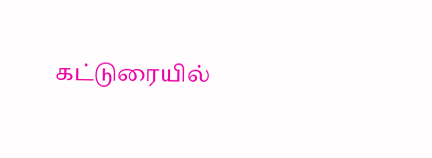கட்டுரையில்